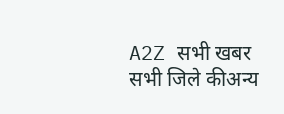A2Z सभी खबर सभी जिले कीअन्य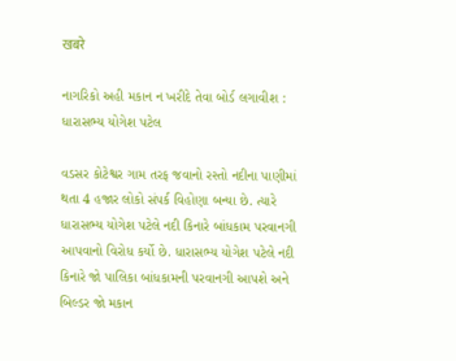खबरे

નાગરિકો અહી મકાન ન ખરીદે તેવા બોર્ડ લગાવીશ : ધારાસભ્ય યોગેશ પટેલ

વડસર કોટેશ્વર ગામ તરફ જવાનો રસ્તો નદીના પાણીમાં થતા 4 હજાર લોકો સંપર્ક વિહોણા બન્યા છે. ત્યારે ધારાસભ્ય યોગેશ પટેલે નદી કિનારે બાંધકામ પરવાનગી આપવાનો વિરોધ કર્યો છે. ધારાસભ્ય યોગેશ પટેલે નદી કિનારે જો પાલિકા બાંધકામની પરવાનગી આપશે અને બિલ્ડર જો મકાન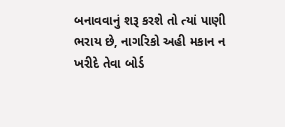બનાવવાનું શરૂ કરશે તો ત્યાં પાણી ભરાય છે, નાગરિકો અહી મકાન ન ખરીદે તેવા બોર્ડ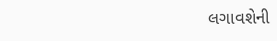લગાવશેની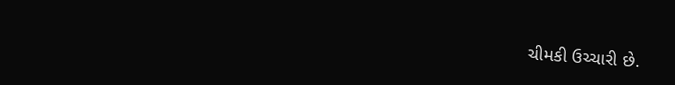ચીમકી ઉચ્ચારી છે.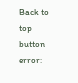Back to top button
error: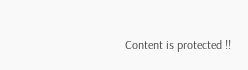Content is protected !!